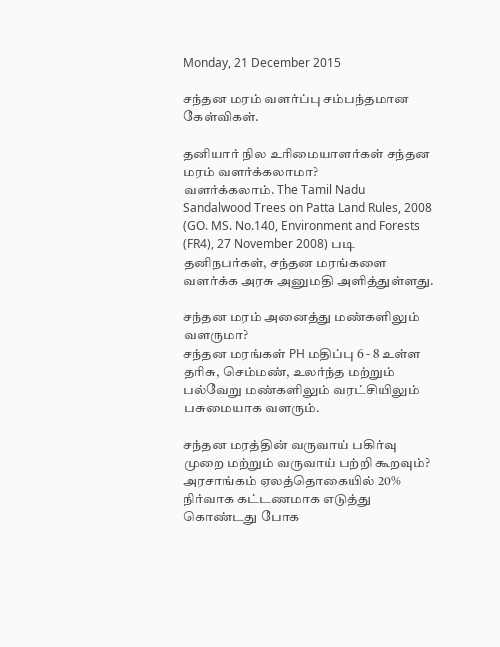Monday, 21 December 2015

சந்தன மரம் வளர்ப்பு சம்பந்தமான கேள்விகள்.

தனியார் நில உரிமையாளர்கள் சந்தன மரம் வளர்க்கலாமா?
வளர்க்கலாம். The Tamil Nadu Sandalwood Trees on Patta Land Rules, 2008 (GO. MS. No.140, Environment and Forests (FR4), 27 November 2008) படி தனிநபர்கள், சந்தன மரங்களை வளர்க்க அரசு அனுமதி அளித்துள்ளது.

சந்தன மரம் அனைத்து மண்களிலும் வளருமா?
சந்தன மரங்கள் PH மதிப்பு 6 - 8 உள்ள தரிசு, செம்மண், உலர்ந்த மற்றும் பல்வேறு மண்களிலும் வரட்சியிலும் பசுமையாக வளரும்.

சந்தன மரத்தின் வருவாய் பகிர்வு முறை மற்றும் வருவாய் பற்றி கூறவும்?
அரசாங்கம் ஏலத்தொகையில் 20% நிர்வாக கட்டணமாக எடுத்து கொண்டது போக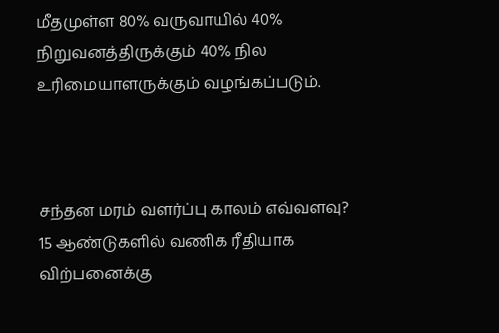மீதமுள்ள 80% வருவாயில் 40% நிறுவனத்திருக்கும் 40% நில உரிமையாளருக்கும் வழங்கப்படும்.



சந்தன மரம் வளர்ப்பு காலம் எவ்வளவு?
15 ஆண்டுகளில் வணிக ரீதியாக விற்பனைக்கு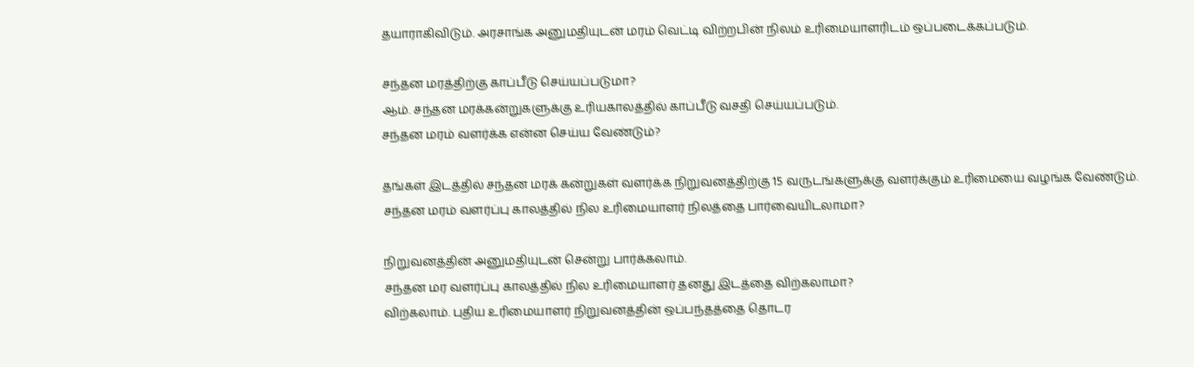தயாராகிவிடும். அரசாங்க அனுமதியுடன் மரம் வெட்டி விற்றபின் நிலம் உரிமையாளரிடம் ஒப்படைக்கப்படும்.

சந்தன மரத்திற்கு காப்பீடு செய்யப்படுமா?
ஆம். சந்தன மரக்கன்றுகளுக்கு உரியகாலத்தில் காப்பீடு வசதி செய்யப்படும்.
சந்தன மரம் வளர்க்க என்ன செய்ய வேண்டும்?

தங்கள் இடத்தில் சந்தன மரக் கன்றுகள் வளர்க்க நிறுவனத்திற்கு 15 வருடங்களுக்கு வளர்க்கும் உரிமையை வழங்க வேண்டும்.
சந்தன மரம் வளர்ப்பு காலத்தில் நில உரிமையாளர் நிலத்தை பார்வையிடலாமா?

நிறுவனத்தின் அனுமதியுடன் சென்று பார்க்கலாம்.
சந்தன மர வளர்ப்பு காலத்தில் நில உரிமையாளர் தனது இடத்தை விற்கலாமா?
விற்கலாம். புதிய உரிமையாளர் நிறுவனத்தின் ஒப்பந்தத்தை தொடர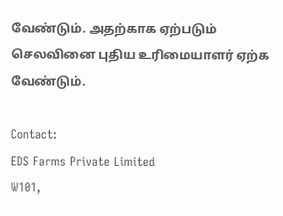வேண்டும். அதற்காக ஏற்படும் செலவினை புதிய உரிமையாளர் ஏற்க வேண்டும்.

Contact:
EDS Farms Private Limited
W101,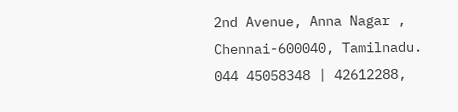2nd Avenue, Anna Nagar ,
Chennai-600040, Tamilnadu.
044 45058348 | 42612288,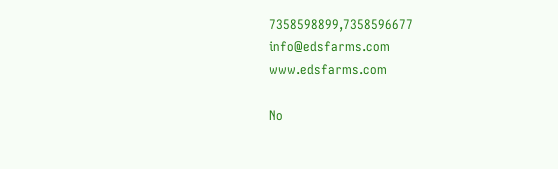7358598899,7358596677
info@edsfarms.com
www.edsfarms.com

No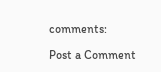comments:

Post a Comment